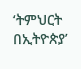‘ትምህርት በኢትዮጵያ’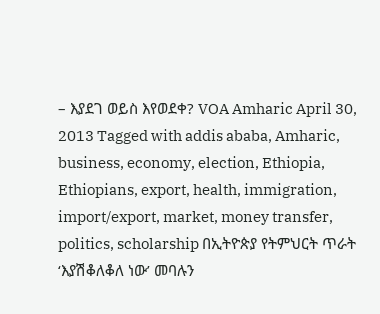– እያደገ ወይስ እየወደቀ? VOA Amharic April 30, 2013 Tagged with addis ababa, Amharic, business, economy, election, Ethiopia, Ethiopians, export, health, immigration, import/export, market, money transfer, politics, scholarship በኢትዮጵያ የትምህርት ጥራት ‘እያሽቆለቆለ ነው’ መባሉን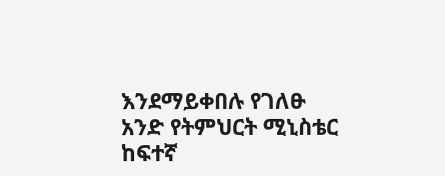እንደማይቀበሉ የገለፁ አንድ የትምህርት ሚኒስቴር ከፍተኛ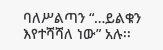ባለሥልጣን “…ይልቁን እየተሻሻለ ነው” አሉ፡፡